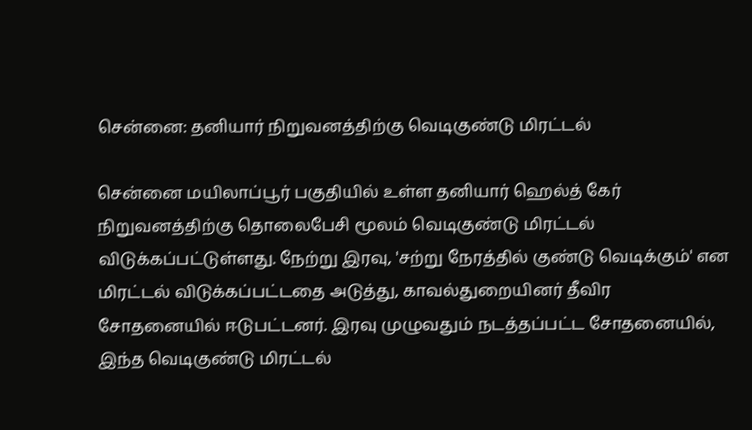சென்னை: தனியார் நிறுவனத்திற்கு வெடிகுண்டு மிரட்டல்

சென்னை மயிலாப்பூர் பகுதியில் உள்ள தனியார் ஹெல்த் கேர் நிறுவனத்திற்கு தொலைபேசி மூலம் வெடிகுண்டு மிரட்டல் விடுக்கப்பட்டுள்ளது. நேற்று இரவு, 'சற்று நேரத்தில் குண்டு வெடிக்கும்' என மிரட்டல் விடுக்கப்பட்டதை அடுத்து, காவல்துறையினர் தீவிர சோதனையில் ஈடுபட்டனர். இரவு முழுவதும் நடத்தப்பட்ட சோதனையில், இந்த வெடிகுண்டு மிரட்டல்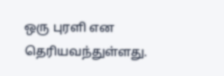ஒரு புரளி என தெரியவந்துள்ளது.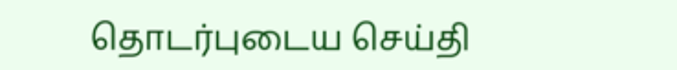தொடர்புடைய செய்தி